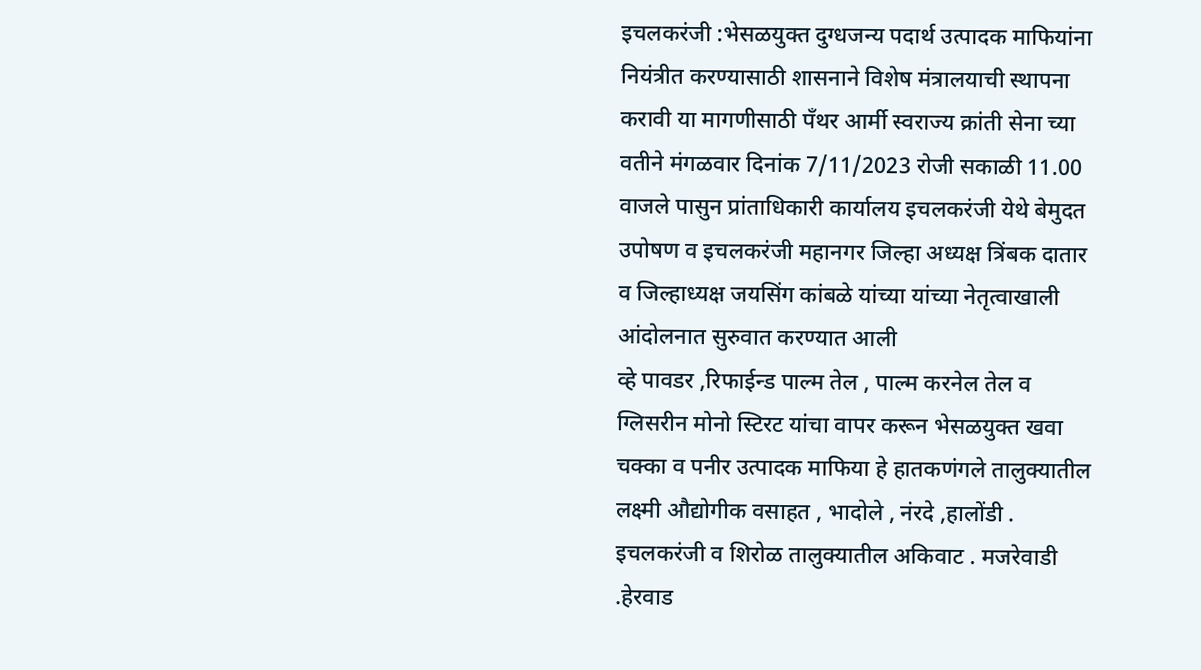इचलकरंजी :भेसळयुक्त दुग्धजन्य पदार्थ उत्पादक माफियांना नियंत्रीत करण्यासाठी शासनाने विशेष मंत्रालयाची स्थापना करावी या मागणीसाठी पँथर आर्मी स्वराज्य क्रांती सेना च्या वतीने मंगळवार दिनांक 7/11/2023 रोजी सकाळी 11.00 वाजले पासुन प्रांताधिकारी कार्यालय इचलकरंजी येथे बेमुदत उपोषण व इचलकरंजी महानगर जिल्हा अध्यक्ष त्रिंबक दातार व जिल्हाध्यक्ष जयसिंग कांबळे यांच्या यांच्या नेतृत्वाखाली आंदोलनात सुरुवात करण्यात आली
व्हे पावडर ,रिफाईन्ड पाल्म तेल , पाल्म करनेल तेल व ग्लिसरीन मोनो स्टिरट यांचा वापर करून भेसळयुक्त खवा चक्का व पनीर उत्पादक माफिया हे हातकणंगले तालुक्यातील लक्ष्मी औद्योगीक वसाहत , भादोले , नंरदे ,हालोंडी . इचलकरंजी व शिरोळ तालुक्यातील अकिवाट . मजरेवाडी .हेरवाड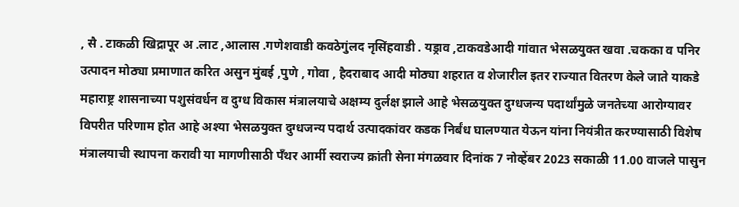, सै . टाकळी खिद्रापूर अ .लाट ,आलास .गणेशवाडी कवठेगुंलद नृसिंहवाडी . यड्राव ,टाकवडेआदी गांवात भेसळयुक्त खवा .चकका व पनिर उत्पादन मोठ्या प्रमाणात करित असुन मुंबई ,पुणे , गोवा , हैदराबाद आदी मोठ्या शहरात व शेजारील इतर राज्यात वितरण केले जाते याकडे महाराष्ट्र शासनाच्या पशुसंवर्धन व दुग्ध विकास मंत्रालयाचे अक्षम्य दुर्लक्ष झाले आहे भेसळयुक्त दुग्धजन्य पदार्थांमुळे जनतेच्या आरोग्यावर विपरीत परिणाम होत आहे अश्या भेसळयुक्त दुग्धजन्य पदार्थ उत्पादकांवर कडक निर्बंध घालण्यात येऊन यांना नियंत्रीत करण्यासाठी विशेष मंत्रालयाची स्थापना करावी या मागणीसाठी पँथर आर्मी स्वराज्य क्रांती सेना मंगळवार दिनांक 7 नोव्हेंबर 2023 सकाळी 11.00 वाजले पासुन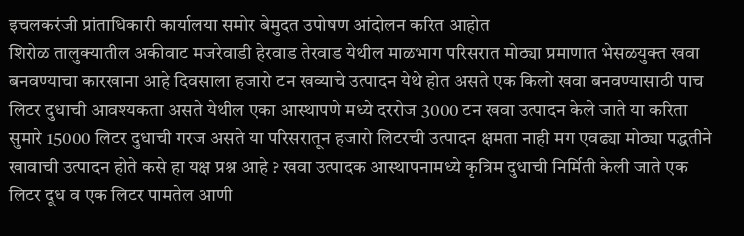इचलकरंजी प्रांताधिकारी कार्यालया समोर बेमुदत उपोषण आंदोलन करित आहोत
शिरोळ तालुक्यातील अकीवाट मजरेवाडी हेरवाड तेरवाड येथील माळभाग परिसरात मोठ्या प्रमाणात भेसळयुक्त खवा बनवण्याचा कारखाना आहे दिवसाला हजारो टन खव्याचे उत्पादन येथे होत असते एक किलो खवा बनवण्यासाठी पाच लिटर दुधाची आवश्यकता असते येथील एका आस्थापणे मध्ये दररोज 3000 टन खवा उत्पादन केले जाते या करिता सुमारे 15000 लिटर दुधाची गरज असते या परिसरातून हजारो लिटरची उत्पादन क्षमता नाही मग एवढ्या मोठ्या पद्धतीने खावाची उत्पादन होते कसे हा यक्ष प्रश्न आहे ? खवा उत्पादक आस्थापनामध्ये कृत्रिम दुधाची निर्मिती केली जाते एक लिटर दूध व एक लिटर पामतेल आणी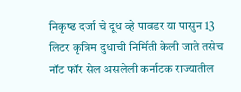निकृष्ढ दर्जा चे दूध व्हे पावडर या पासुन 13 लिटर कृत्रिम दुधाची निर्मिती केली जाते तसेच नॉट फॉर सेल असलेली कर्नाटक राज्यातील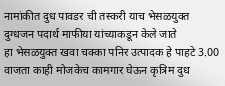नामांकीत दुध पावडर ची तस्करी याच भेसळयुक्त दुग्धजन पदार्थ माफीया यांच्याकडून केले जाते
हा भेसळयुक्त खवा चक्का पनिर उत्पादक हे पाहटे 3.00 वाजता काही मोजकेच कामगार घेऊन कृत्रिम दुध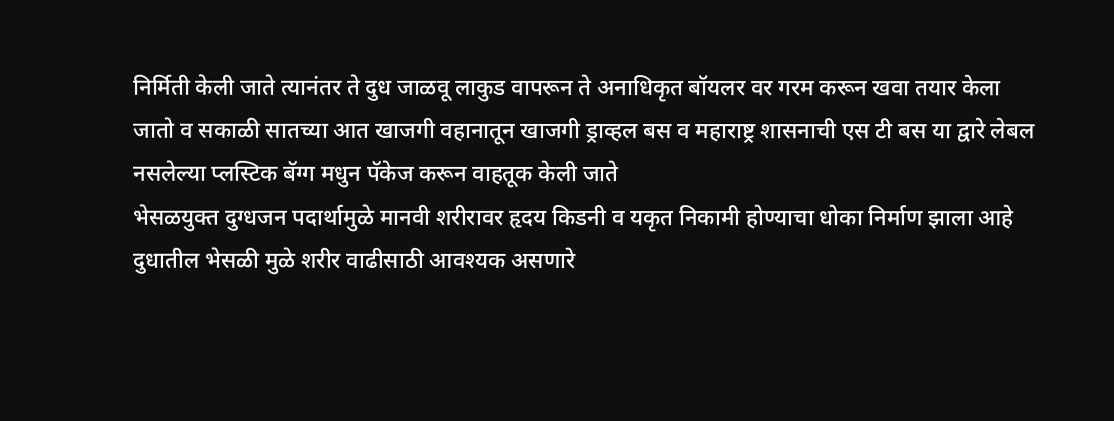निर्मिती केली जाते त्यानंतर ते दुध जाळवू लाकुड वापरून ते अनाधिकृत बॉयलर वर गरम करून खवा तयार केला जातो व सकाळी सातच्या आत खाजगी वहानातून खाजगी ड्राव्हल बस व महाराष्ट्र शासनाची एस टी बस या द्वारे लेबल नसलेल्या प्लस्टिक बॅग्ग मधुन पॅकेज करून वाहतूक केली जाते
भेसळयुक्त दुग्धजन पदार्थामुळे मानवी शरीरावर हृदय किडनी व यकृत निकामी होण्याचा धोका निर्माण झाला आहे दुधातील भेसळी मुळे शरीर वाढीसाठी आवश्यक असणारे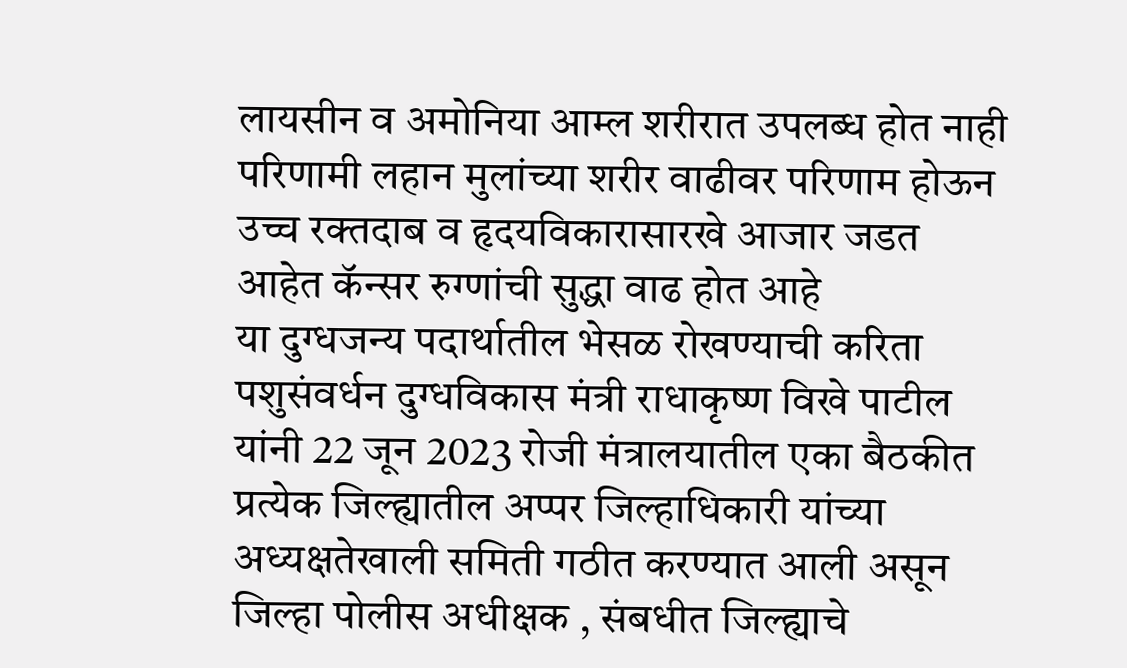लायसीन व अमोनिया आम्ल शरीरात उपलब्ध होत नाही परिणामी लहान मुलांच्या शरीर वाढीवर परिणाम होऊन उच्च रक्तदाब व हृदयविकारासारखे आजार जडत आहेत कॅन्सर रुग्णांची सुद्धा वाढ होत आहे
या दुग्धजन्य पदार्थातील भेसळ रोखण्याची करिता पशुसंवर्धन दुग्धविकास मंत्री राधाकृष्ण विखे पाटील यांनी 22 जून 2023 रोजी मंत्रालयातील एका बैठकीत प्रत्येक जिल्ह्यातील अप्पर जिल्हाधिकारी यांच्या अध्यक्षतेखाली समिती गठीत करण्यात आली असून जिल्हा पोलीस अधीक्षक , संबधीत जिल्ह्याचे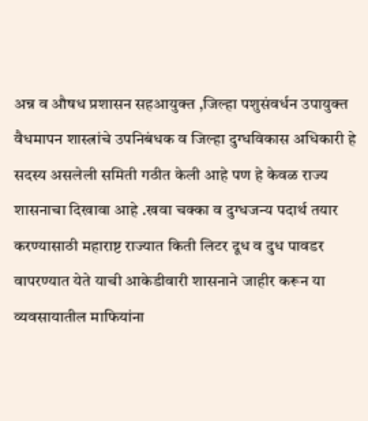अन्न व औषध प्रशासन सहआयुक्त ,जिल्हा पशुसंवर्धन उपायुक्त वैधमापन शास्त्रांचे उपनिबंधक व जिल्हा दुग्धविकास अधिकारी हे सदस्य असलेली समिती गठीत केली आहे पण हे केवळ राज्य शासनाचा दिखावा आहे .खवा चक्का व दुग्धजन्य पदार्थ तयार करण्यासाठी महाराष्ट राज्यात किती लिटर दूध व दुध पावडर वापरण्यात येते याची आकेडीवारी शासनाने जाहीर करून या व्यवसायातील माफियांना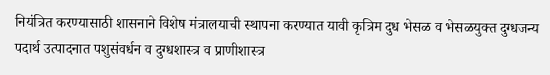नियंत्रित करण्यासाठी शासनाने विशेष मंत्रालयाची स्थापना करण्यात यावी कृत्रिम दुध भेसळ व भेसळयुक्त दुग्धजन्य पदार्थ उत्पादनात पशुसंवर्धन व दुग्धशास्त्र व प्राणीशास्त्र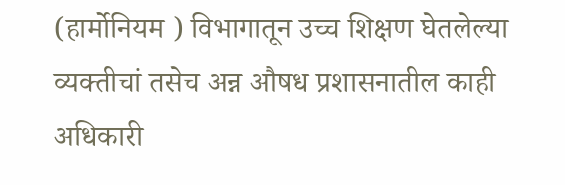(हार्मोनियम ) विभागातून उच्च शिक्षण घेतलेल्या व्यक्तीचां तसेच अन्न औषध प्रशासनातील काही अधिकारी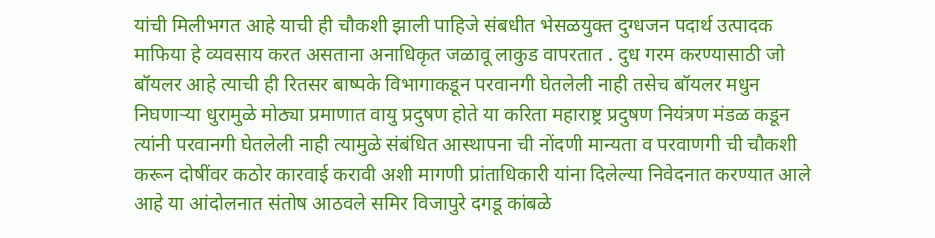यांची मिलीभगत आहे याची ही चौकशी झाली पाहिजे संबधीत भेसळयुक्त दुग्धजन पदार्थ उत्पादक माफिया हे व्यवसाय करत असताना अनाधिकृत जळावू लाकुड वापरतात . दुध गरम करण्यासाठी जो बॉयलर आहे त्याची ही रितसर बाष्पके विभागाकडून परवानगी घेतलेली नाही तसेच बॉयलर मधुन निघणाऱ्या धुरामुळे मोठ्या प्रमाणात वायु प्रदुषण होते या करिता महाराष्ट्र प्रदुषण नियंत्रण मंडळ कडून त्यांनी परवानगी घेतलेली नाही त्यामुळे संबंधित आस्थापना ची नोंदणी मान्यता व परवाणगी ची चौकशी करून दोषींवर कठोर कारवाई करावी अशी मागणी प्रांताधिकारी यांना दिलेल्या निवेदनात करण्यात आले आहे या आंदोलनात संतोष आठवले समिर विजापुरे दगडू कांबळे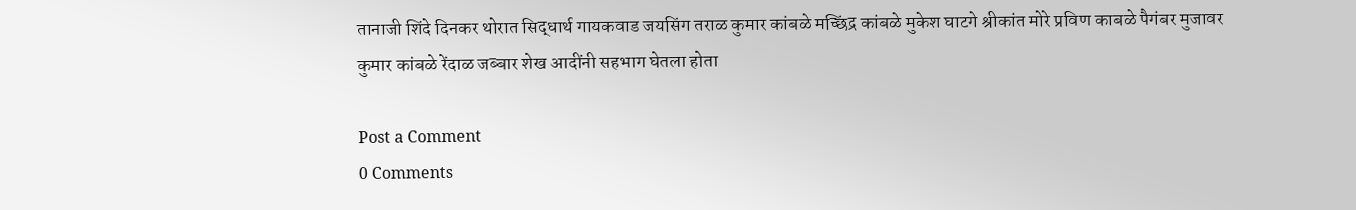तानाजी शिंदे दिनकर थोरात सिद्धार्थ गायकवाड जयसिंग तराळ कुमार कांबळे मच्छिंद्र कांबळे मुकेश घाटगे श्रीकांत मोरे प्रविण काबळे पैगंबर मुजावर कुमार कांबळे रेंदाळ जब्बार शेख आदींनी सहभाग घेतला होता

Post a Comment
0 Comments